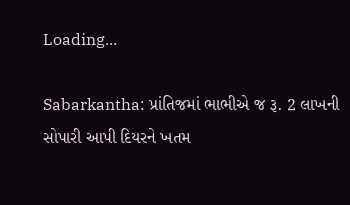Loading...

Sabarkantha: પ્રાંતિજમાં ભાભીએ જ રૂ. 2 લાખની સોપારી આપી દિયરને ખતમ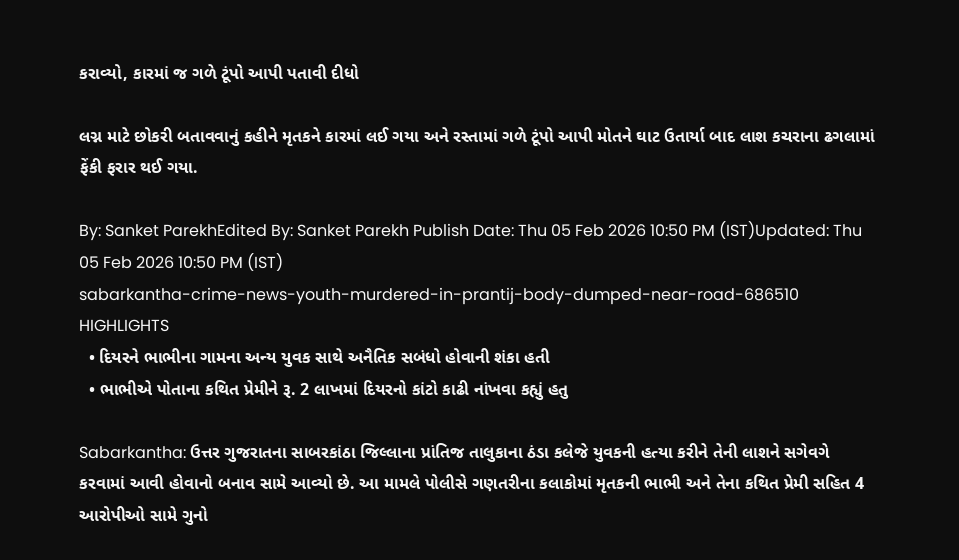કરાવ્યો, કારમાં જ ગળે ટૂંપો આપી પતાવી દીધો

લગ્ન માટે છોકરી બતાવવાનું કહીને મૃતકને કારમાં લઈ ગયા અને રસ્તામાં ગળે ટૂંપો આપી મોતને ઘાટ ઉતાર્યા બાદ લાશ કચરાના ઢગલામાં ફેંકી ફરાર થઈ ગયા.

By: Sanket ParekhEdited By: Sanket Parekh Publish Date: Thu 05 Feb 2026 10:50 PM (IST)Updated: Thu 05 Feb 2026 10:50 PM (IST)
sabarkantha-crime-news-youth-murdered-in-prantij-body-dumped-near-road-686510
HIGHLIGHTS
  • દિયરને ભાભીના ગામના અન્ય યુવક સાથે અનૈતિક સબંધો હોવાની શંકા હતી
  • ભાભીએ પોતાના કથિત પ્રેમીને રૂ. 2 લાખમાં દિયરનો કાંટો કાઢી નાંખવા કહ્યું હતુ

Sabarkantha: ઉત્તર ગુજરાતના સાબરકાંઠા જિલ્લાના પ્રાંતિજ તાલુકાના ઠંડા કલેજે યુવકની હત્યા કરીને તેની લાશને સગેવગે કરવામાં આવી હોવાનો બનાવ સામે આવ્યો છે. આ મામલે પોલીસે ગણતરીના કલાકોમાં મૃતકની ભાભી અને તેના કથિત પ્રેમી સહિત 4 આરોપીઓ સામે ગુનો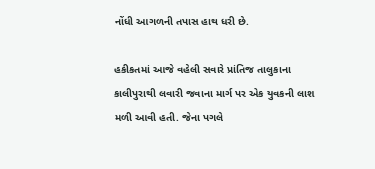નોંધી આગળની તપાસ હાથ ધરી છે.

હકીકતમાં આજે વહેલી સવારે પ્રાંતિજ તાલુકાના કાલીપુરાથી લવારી જવાના માર્ગ પર એક યુવકની લાશ મળી આવી હતી. જેના પગલે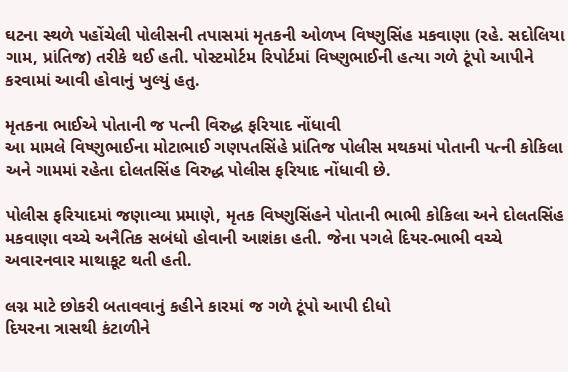ઘટના સ્થળે પહોંચેલી પોલીસની તપાસમાં મૃતકની ઓળખ વિષ્ણુસિંહ મકવાણા (રહે. સદોલિયા ગામ, પ્રાંતિજ) તરીકે થઈ હતી. પોસ્ટમોર્ટમ રિપોર્ટમાં વિષ્ણુભાઈની હત્યા ગળે ટૂંપો આપીને કરવામાં આવી હોવાનું ખુલ્યું હતુ.

મૃતકના ભાઈએ પોતાની જ પત્ની વિરુદ્ધ ફરિયાદ નોંધાવી
આ મામલે વિષ્ણુભાઈના મોટાભાઈ ગણપતસિંહે પ્રાંતિજ પોલીસ મથકમાં પોતાની પત્ની કોકિલા અને ગામમાં રહેતા દોલતસિંહ વિરુદ્ધ પોલીસ ફરિયાદ નોંધાવી છે.

પોલીસ ફરિયાદમાં જણાવ્યા પ્રમાણે, મૃતક વિષ્ણુસિંહને પોતાની ભાભી કોકિલા અને દોલતસિંહ મકવાણા વચ્ચે અનૈતિક સબંધો હોવાની આશંકા હતી. જેના પગલે દિયર-ભાભી વચ્ચે અવારનવાર માથાકૂટ થતી હતી.

લગ્ન માટે છોકરી બતાવવાનું કહીને કારમાં જ ગળે ટૂંપો આપી દીધો
દિયરના ત્રાસથી કંટાળીને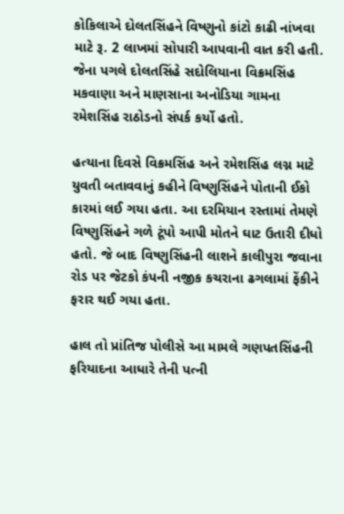કોકિલાએ દોલતસિંહને વિષ્ણુનો કાંટો કાઢી નાંખવા માટે રૂ. 2 લાખમાં સોપારી આપવાની વાત કરી હતી. જેના પગલે દોલતસિંહે સદોલિયાના વિક્રમસિંહ મકવાણા અને માણસાના અનોડિયા ગામના રમેશસિંહ રાઠોડનો સંપર્ક કર્યો હતો.

હત્યાના દિવસે વિક્રમસિંહ અને રમેશસિંહ લગ્ન માટે યુવતી બતાવવાનું કહીને વિષ્ણુસિંહને પોતાની ઈકો કારમાં લઈ ગયા હતા. આ દરમિયાન રસ્તામાં તેમણે વિષ્ણુસિંહને ગળે ટૂંપો આપી મોતને ઘાટ ઉતારી દીધો હતો. જે બાદ વિષ્ણુસિંહની લાશને કાલીપુરા જવાના રોડ પર જેટકો કંપની નજીક કચરાના ઢગલામાં ફેંકીને ફરાર થઈ ગયા હતા.

હાલ તો પ્રાંતિજ પોલીસે આ મામલે ગણપતસિંહની ફરિયાદના આધારે તેની પત્ની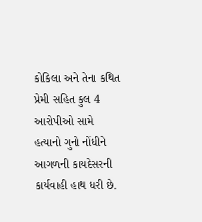કોકિલા અને તેના કથિત પ્રેમી સહિત કુલ 4 આરોપીઓ સામે હત્યાનો ગુનો નોંધીને આગળની કાયદેસરની કાર્યવાહી હાથ ધરી છે.